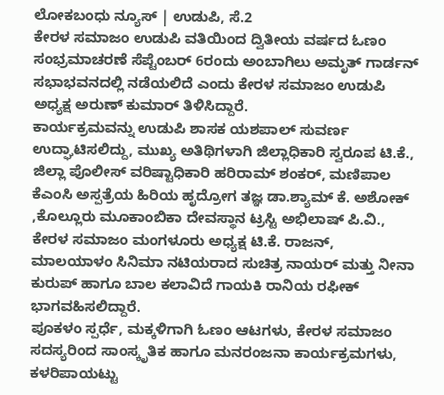ಲೋಕಬಂಧು ನ್ಯೂಸ್ | ಉಡುಪಿ, ಸೆ.2
ಕೇರಳ ಸಮಾಜಂ ಉಡುಪಿ ವತಿಯಿಂದ ದ್ವಿತೀಯ ವರ್ಷದ ಓಣಂ ಸಂಭ್ರಮಾಚರಣೆ ಸೆಪ್ಟೆಂಬರ್ 6ರಂದು ಅಂಬಾಗಿಲು ಅಮೃತ್ ಗಾರ್ಡನ್ ಸಭಾಭವನದಲ್ಲಿ ನಡೆಯಲಿದೆ ಎಂದು ಕೇರಳ ಸಮಾಜಂ ಉಡುಪಿ ಅಧ್ಯಕ್ಷ ಅರುಣ್ ಕುಮಾರ್ ತಿಳಿಸಿದ್ದಾರೆ.
ಕಾರ್ಯಕ್ರಮವನ್ನು ಉಡುಪಿ ಶಾಸಕ ಯಶಪಾಲ್ ಸುವರ್ಣ ಉದ್ಘಾಟಿಸಲಿದ್ದು, ಮುಖ್ಯ ಅತಿಥಿಗಳಾಗಿ ಜಿಲ್ಲಾಧಿಕಾರಿ ಸ್ವರೂಪ ಟಿ.ಕೆ., ಜಿಲ್ಲಾ ಪೊಲೀಸ್ ವರಿಷ್ಟಾಧಿಕಾರಿ ಹರಿರಾಮ್ ಶಂಕರ್, ಮಣಿಪಾಲ ಕೆಎಂಸಿ ಅಸ್ಪತ್ರೆಯ ಹಿರಿಯ ಹೃದ್ರೋಗ ತಜ್ಞ ಡಾ.ಶ್ಯಾಮ್ ಕೆ. ಅಶೋಕ್ ,ಕೊಲ್ಲೂರು ಮೂಕಾಂಬಿಕಾ ದೇವಸ್ಥಾನ ಟ್ರಸ್ಟಿ ಅಭಿಲಾಷ್ ಪಿ.ವಿ., ಕೇರಳ ಸಮಾಜಂ ಮಂಗಳೂರು ಅಧ್ಯಕ್ಷ ಟಿ.ಕೆ. ರಾಜನ್, ಮಾಲಯಾಳಂ ಸಿನಿಮಾ ನಟಿಯರಾದ ಸುಚಿತ್ರ ನಾಯರ್ ಮತ್ತು ನೀನಾ ಕುರುಪ್ ಹಾಗೂ ಬಾಲ ಕಲಾವಿದೆ ಗಾಯಕಿ ರಾನಿಯ ರಫೀಕ್ ಭಾಗವಹಿಸಲಿದ್ದಾರೆ.
ಪೂಕಳಂ ಸ್ಪರ್ಧೆ, ಮಕ್ಕಳಿಗಾಗಿ ಓಣಂ ಆಟಗಳು, ಕೇರಳ ಸಮಾಜಂ ಸದಸ್ಯರಿಂದ ಸಾಂಸ್ಕೃತಿಕ ಹಾಗೂ ಮನರಂಜನಾ ಕಾರ್ಯಕ್ರಮಗಳು, ಕಳರಿಪಾಯಟ್ಟು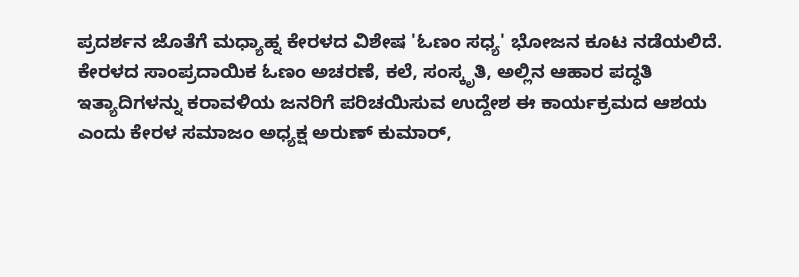ಪ್ರದರ್ಶನ ಜೊತೆಗೆ ಮಧ್ಯಾಹ್ನ ಕೇರಳದ ವಿಶೇಷ 'ಓಣಂ ಸಧ್ಯ' ಭೋಜನ ಕೂಟ ನಡೆಯಲಿದೆ.
ಕೇರಳದ ಸಾಂಪ್ರದಾಯಿಕ ಓಣಂ ಅಚರಣೆ, ಕಲೆ, ಸಂಸ್ಕೃತಿ, ಅಲ್ಲಿನ ಆಹಾರ ಪದ್ಧತಿ ಇತ್ಯಾದಿಗಳನ್ನು ಕರಾವಳಿಯ ಜನರಿಗೆ ಪರಿಚಯಿಸುವ ಉದ್ದೇಶ ಈ ಕಾರ್ಯಕ್ರಮದ ಆಶಯ ಎಂದು ಕೇರಳ ಸಮಾಜಂ ಅಧ್ಯಕ್ಷ ಅರುಣ್ ಕುಮಾರ್,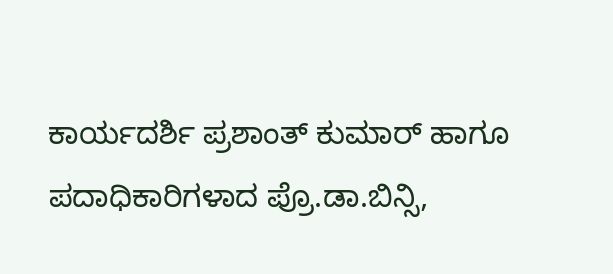ಕಾರ್ಯದರ್ಶಿ ಪ್ರಶಾಂತ್ ಕುಮಾರ್ ಹಾಗೂ ಪದಾಧಿಕಾರಿಗಳಾದ ಪ್ರೊ.ಡಾ.ಬಿನ್ಸಿ,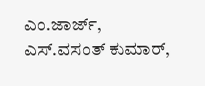ಎಂ.ಜಾರ್ಜ್, ಎಸ್.ವಸಂತ್ ಕುಮಾರ್,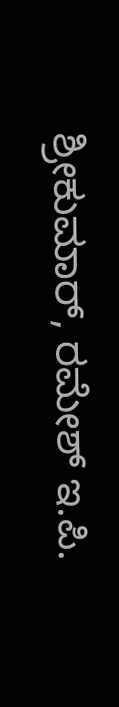ಶ್ರೀಕುಮಾರ್, ರಮೇಶ್ ಇ.ಪಿ.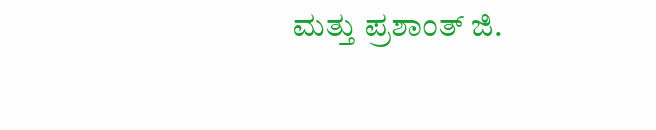ಮತ್ತು ಪ್ರಶಾಂತ್ ಜಿ.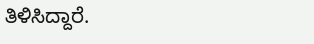ತಿಳಿಸಿದ್ದಾರೆ.